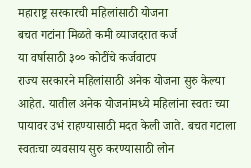महाराष्ट्र सरकारची महिलांसाठी योजना
बचत गटांना मिळते कमी व्याजदरात कर्ज
या वर्षासाठी ३०० कोटींचे कर्जवाटप
राज्य सरकारने महिलांसाठी अनेक योजना सुरु केल्या आहेत. यातील अनेक योजनांमध्ये महिलांना स्वतः च्या पायावर उभं राहण्यासाठी मदत केली जाते. बचत गटाला स्वतःचा व्यवसाय सुरु करण्यासाठी लोन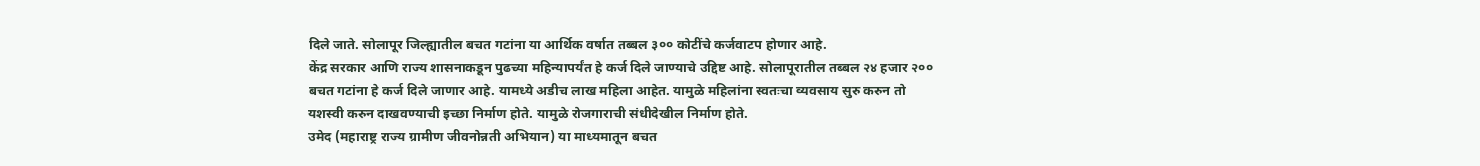दिले जाते. सोलापूर जिल्ह्यातील बचत गटांना या आर्थिक वर्षात तब्बल ३०० कोटींचे कर्जवाटप होणार आहे.
केंद्र सरकार आणि राज्य शासनाकडून पुढच्या महिन्यापर्यंत हे कर्ज दिले जाण्याचे उद्दिष्ट आहे. सोलापूरातील तब्बल २४ हजार २०० बचत गटांना हे कर्ज दिले जाणार आहे. यामध्ये अडीच लाख महिला आहेत. यामुळे महिलांना स्वतःचा व्यवसाय सुरु करुन तो यशस्वी करुन दाखवण्याची इच्छा निर्माण होते. यामुळे रोजगाराची संधीदेखील निर्माण होते.
उमेद (महाराष्ट्र राज्य ग्रामीण जीवनोन्नती अभियान) या माध्यमातून बचत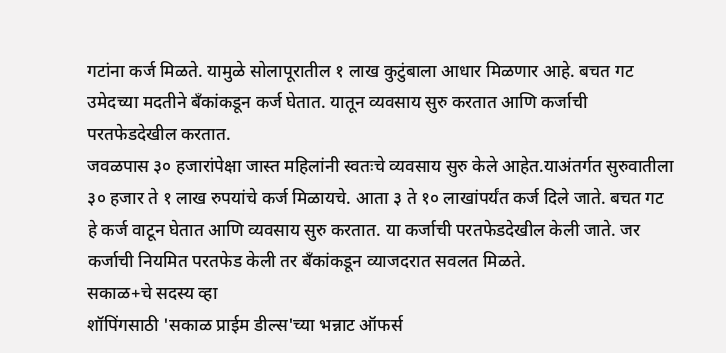गटांना कर्ज मिळते. यामुळे सोलापूरातील १ लाख कुटुंबाला आधार मिळणार आहे. बचत गट उमेदच्या मदतीने बँकांकडून कर्ज घेतात. यातून व्यवसाय सुरु करतात आणि कर्जाची परतफेडदेखील करतात.
जवळपास ३० हजारांपेक्षा जास्त महिलांनी स्वतःचे व्यवसाय सुरु केले आहेत.याअंतर्गत सुरुवातीला ३० हजार ते १ लाख रुपयांचे कर्ज मिळायचे. आता ३ ते १० लाखांपर्यंत कर्ज दिले जाते. बचत गट हे कर्ज वाटून घेतात आणि व्यवसाय सुरु करतात. या कर्जाची परतफेडदेखील केली जाते. जर कर्जाची नियमित परतफेड केली तर बँकांकडून व्याजदरात सवलत मिळते.
सकाळ+चे सदस्य व्हा
शॉपिंगसाठी 'सकाळ प्राईम डील्स'च्या भन्नाट ऑफर्स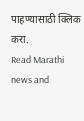पाहण्यासाठी क्लिक करा.
Read Marathi news and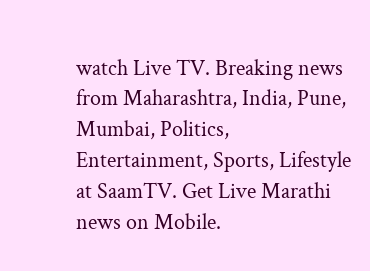watch Live TV. Breaking news from Maharashtra, India, Pune, Mumbai, Politics, Entertainment, Sports, Lifestyle at SaamTV. Get Live Marathi news on Mobile.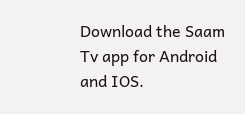Download the Saam Tv app for Android and IOS.